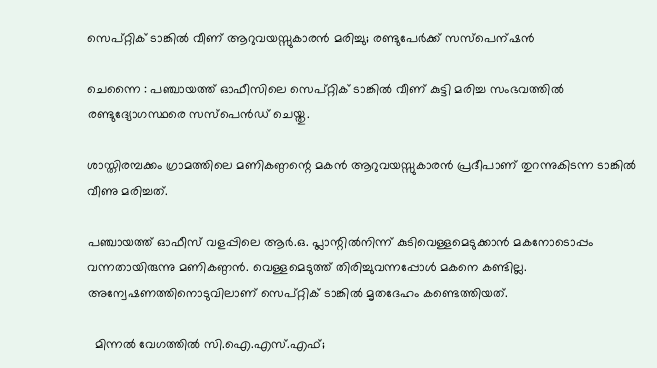സെപ്റ്റിക് ടാങ്കിൽ വീണ് ആറുവയസ്സുകാരൻ മരിച്ചു; രണ്ടുപേർക്ക് സസ്പെന്ഷൻ

ചെന്നൈ : പഞ്ചായത്ത് ഓഫീസിലെ സെപ്റ്റിക് ടാങ്കിൽ വീണ് കുട്ടി മരിച്ച സംഭവത്തിൽ രണ്ടുദ്യോഗസ്ഥരെ സസ്പെൻഡ് ചെയ്തു.

ശാസ്തിരമ്പക്കം ഗ്രാമത്തിലെ മണികണ്ഠന്റെ മകൻ ആറുവയസ്സുകാരൻ പ്രദീപാണ് തുറന്നുകിടന്ന ടാങ്കിൽ വീണു മരിച്ചത്.

പഞ്ചായത്ത് ഓഫീസ് വളപ്പിലെ ആർ.ഒ. പ്ലാന്റിൽനിന്ന് കുടിവെള്ളമെടുക്കാൻ മകനോടൊപ്പം വന്നതായിരുന്നു മണികണ്ഠൻ. വെള്ളമെടുത്ത് തിരിച്ചുവന്നപ്പോൾ മകനെ കണ്ടില്ല. അന്വേഷണത്തിനൊടുവിലാണ് സെപ്റ്റിക് ടാങ്കിൽ മൃതദേഹം കണ്ടെത്തിയത്.

  മിന്നൽ വേഗത്തിൽ സി.ഐ.എസ്.എഫ്;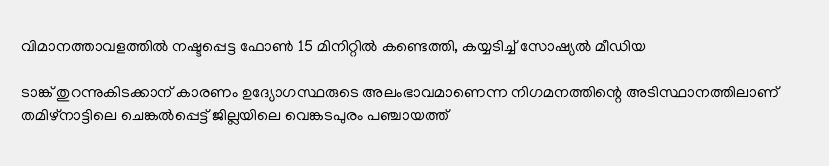വിമാനത്താവളത്തിൽ നഷ്ടപ്പെട്ട ഫോൺ 15 മിനിറ്റിൽ കണ്ടെത്തി, കയ്യടിച്ച് സോഷ്യൽ മീഡിയ

ടാങ്ക് തുറന്നുകിടക്കാന് കാരണം ഉദ്യോഗസ്ഥരുടെ അലംഭാവമാണെന്ന നിഗമനത്തിന്റെ അടിസ്ഥാനത്തിലാണ് തമിഴ്‌നാട്ടിലെ ചെങ്കൽപ്പെട്ട് ജില്ലയിലെ വെങ്കടപുരം പഞ്ചായത്ത്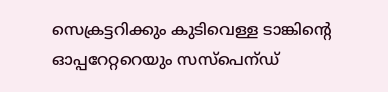സെക്രട്ടറിക്കും കുടിവെള്ള ടാങ്കിന്റെ ഓപ്പറേറ്ററെയും സസ്പെന്ഡ്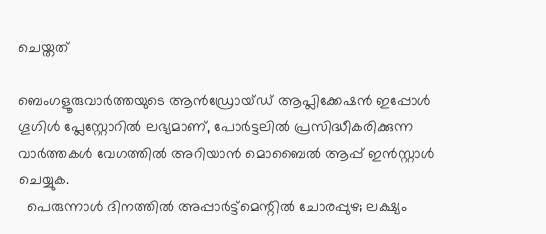ചെയ്തത്

ബെംഗളൂരുവാർത്തയുടെ ആൻഡ്രോയ്ഡ് ആപ്ലിക്കേഷൻ ഇപ്പോൾ ഗൂഗിൾ പ്ലേസ്റ്റോറിൽ ലഭ്യമാണ്, പോർട്ടലിൽ പ്രസിദ്ധീകരിക്കുന്ന വാർത്തകൾ വേഗത്തിൽ അറിയാൻ മൊബൈൽ ആപ്പ് ഇൻസ്റ്റാൾ ചെയ്യുക.
  പെരുന്നാൾ ദിനത്തിൽ അപ്പാർട്ട്‌മെന്റിൽ ചോരപ്പുഴ; ലക്ഷ്യം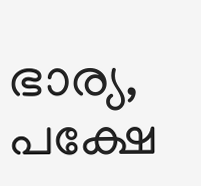ഭാര്യ, പക്ഷേ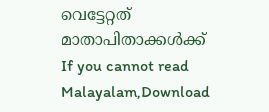വെട്ടേറ്റത് മാതാപിതാക്കൾക്ക്
If you cannot read Malayalam,Download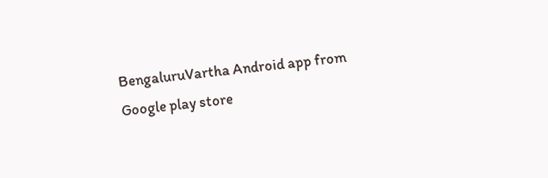BengaluruVartha Android app from Google play store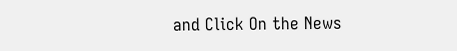and Click On the News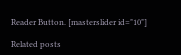Reader Button. [masterslider id="10"]

Related posts